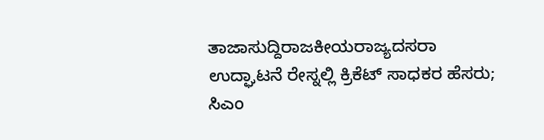ತಾಜಾಸುದ್ದಿರಾಜಕೀಯರಾಜ್ಯದಸರಾ ಉದ್ಘಾಟನೆ ರೇಸ್ನಲ್ಲಿ ಕ್ರಿಕೆಟ್ ಸಾಧಕರ ಹೆಸರು; ಸಿಎಂ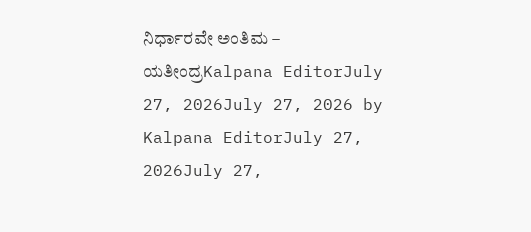ನಿರ್ಧಾರವೇ ಅಂತಿಮ – ಯತೀಂದ್ರKalpana EditorJuly 27, 2026July 27, 2026 by Kalpana EditorJuly 27, 2026July 27,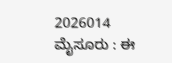2026014 ಮೈಸೂರು : ಈ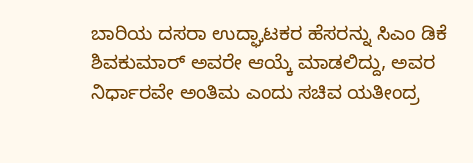ಬಾರಿಯ ದಸರಾ ಉದ್ಘಾಟಕರ ಹೆಸರನ್ನು ಸಿಎಂ ಡಿಕೆ ಶಿವಕುಮಾರ್ ಅವರೇ ಆಯ್ಕೆ ಮಾಡಲಿದ್ದು, ಅವರ ನಿರ್ಧಾರವೇ ಅಂತಿಮ ಎಂದು ಸಚಿವ ಯತೀಂದ್ರ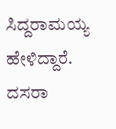ಸಿದ್ದರಾಮಯ್ಯ ಹೇಳಿದ್ದಾರೆ. ದಸರಾ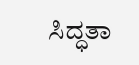ಸಿದ್ಧತಾ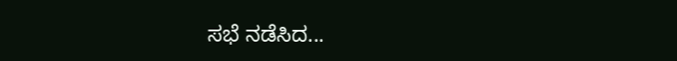ಸಭೆ ನಡೆಸಿದ...